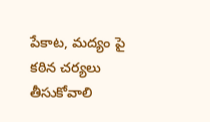పేకాట, మద్యం పై కఠిన చర్యలు తీసుకోవాలి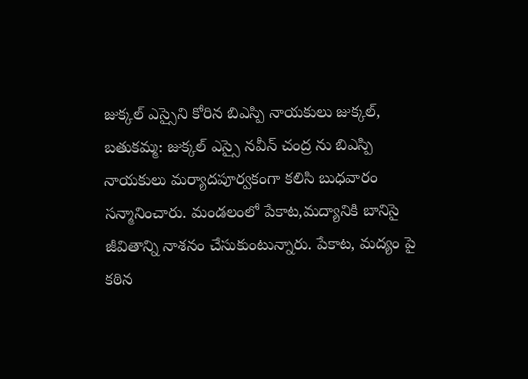జుక్కల్ ఎస్సైని కోరిన బిఎస్పి నాయకులు జుక్కల్, బతుకమ్మ: జుక్కల్ ఎస్సై నవీన్ చంద్ర ను బిఎస్పి నాయకులు మర్యాదపూర్వకంగా కలిసి బుధవారం సన్మానించారు. మండలంలో పేకాట,మద్యానికి బానిసై జీవితాన్ని నాశనం చేసుకుంటున్నారు. పేకాట, మద్యం పై కఠిన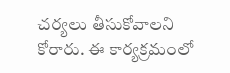చర్యలు తీసుకోవాలని కోరారు. ఈ కార్యక్రమంలో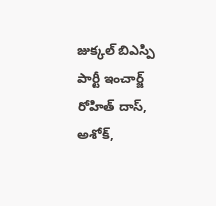జుక్కల్ బిఎస్పి పార్టీ ఇంచార్జ్ రోహిత్ దాస్, అశోక్,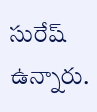సురేష్ ఉన్నారు.